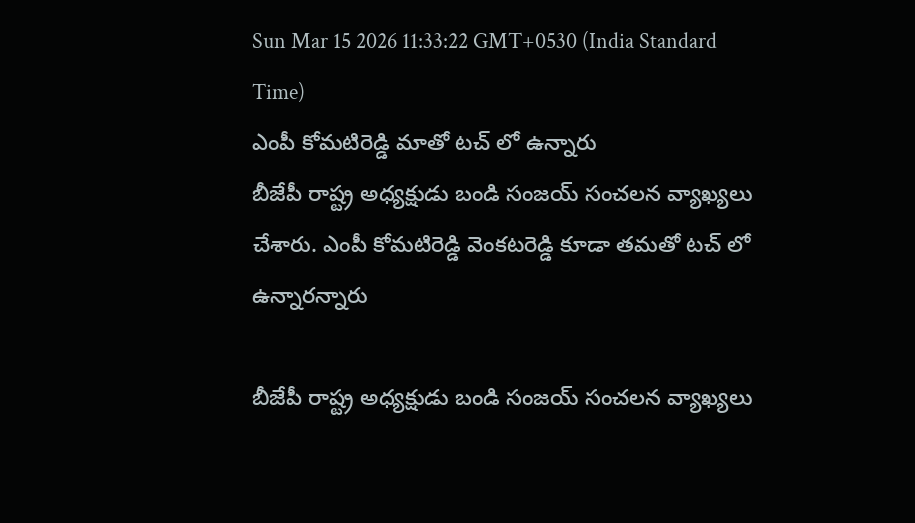Sun Mar 15 2026 11:33:22 GMT+0530 (India Standard Time)
ఎంపీ కోమటిరెడ్డి మాతో టచ్ లో ఉన్నారు
బీజేపీ రాష్ట్ర అధ్యక్షుడు బండి సంజయ్ సంచలన వ్యాఖ్యలు చేశారు. ఎంపీ కోమటిరెడ్డి వెంకటరెడ్డి కూడా తమతో టచ్ లో ఉన్నారన్నారు

బీజేపీ రాష్ట్ర అధ్యక్షుడు బండి సంజయ్ సంచలన వ్యాఖ్యలు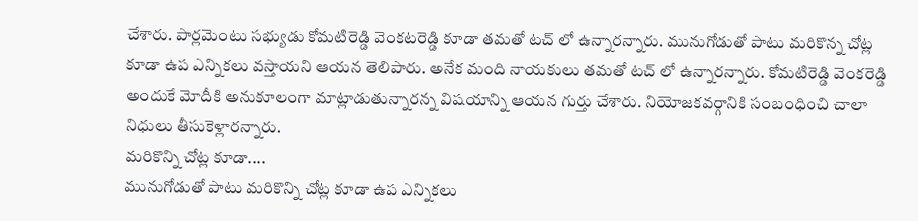చేశారు. పార్లమెంటు సభ్యుడు కోమటిరెడ్డి వెంకటరెడ్డి కూడా తమతో టచ్ లో ఉన్నారన్నారు. మునుగోడుతో పాటు మరికొన్న చోట్ల కూడా ఉప ఎన్నికలు వస్తాయని ఆయన తెలిపారు. అనేక మంది నాయకులు తమతో టచ్ లో ఉన్నారన్నారు. కోమటిరెడ్డి వెంకరెడ్డి అందుకే మోదీకి అనుకూలంగా మాట్లాడుతున్నారన్న విషయాన్ని ఆయన గుర్తు చేశారు. నియోజకవర్గానికి సంబంధించి చాలా నిధులు తీసుకెళ్లారన్నారు.
మరికొన్ని చోట్ల కూడా....
మునుగోడుతో పాటు మరికొన్ని చోట్ల కూడా ఉప ఎన్నికలు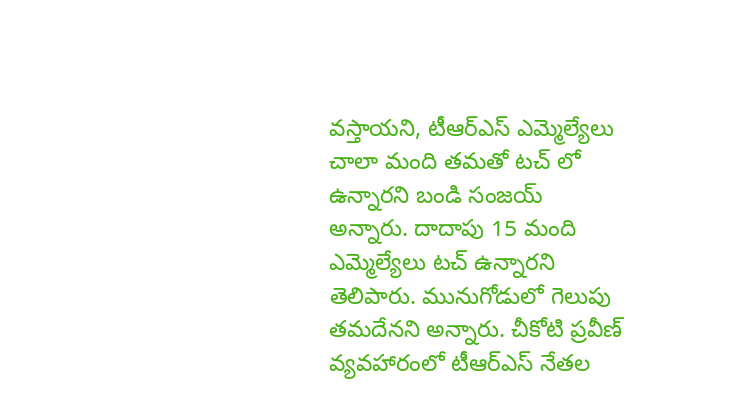వస్తాయని, టీఆర్ఎస్ ఎమ్మెల్యేలు చాలా మంది తమతో టచ్ లో ఉన్నారని బండి సంజయ్ అన్నారు. దాదాపు 15 మంది ఎమ్మెల్యేలు టచ్ ఉన్నారని తెలిపారు. మునుగోడులో గెలుపు తమదేనని అన్నారు. చీకోటి ప్రవీణ్ వ్యవహారంలో టీఆర్ఎస్ నేతల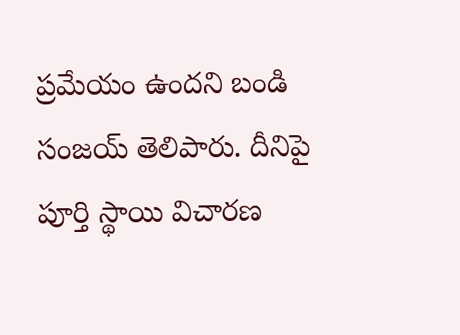ప్రమేయం ఉందని బండి సంజయ్ తెలిపారు. దీనిపై పూర్తి స్థాయి విచారణ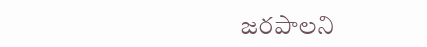జరపాలని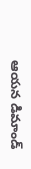ఆయన డిమాండ్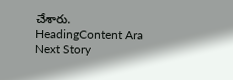చేశారు.
HeadingContent Ara
Next Story